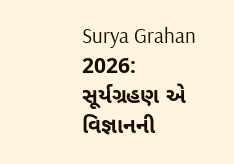Surya Grahan 2026: સૂર્યગ્રહણ એ વિજ્ઞાનની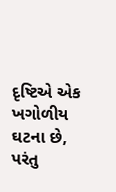દૃષ્ટિએ એક ખગોળીય ઘટના છે, પરંતુ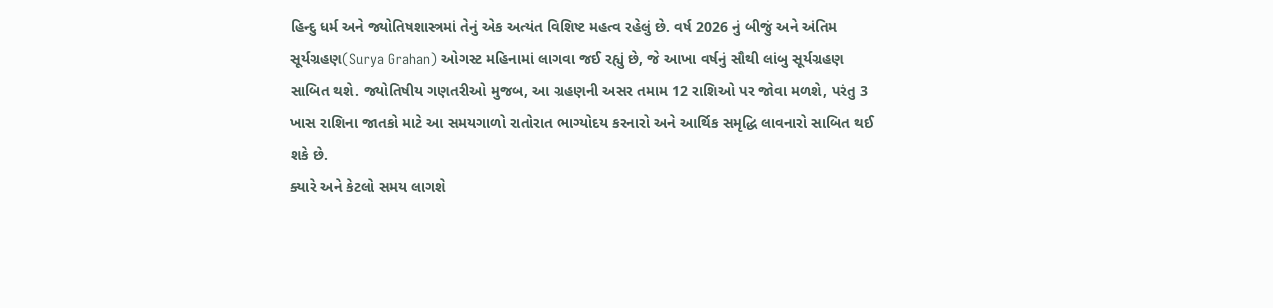હિન્દુ ધર્મ અને જ્યોતિષશાસ્ત્રમાં તેનું એક અત્યંત વિશિષ્ટ મહત્વ રહેલું છે. વર્ષ 2026 નું બીજું અને અંતિમ સૂર્યગ્રહણ(Surya Grahan) ઓગસ્ટ મહિનામાં લાગવા જઈ રહ્યું છે, જે આખા વર્ષનું સૌથી લાંબુ સૂર્યગ્રહણ સાબિત થશે. જ્યોતિષીય ગણતરીઓ મુજબ, આ ગ્રહણની અસર તમામ 12 રાશિઓ પર જોવા મળશે, પરંતુ 3 ખાસ રાશિના જાતકો માટે આ સમયગાળો રાતોરાત ભાગ્યોદય કરનારો અને આર્થિક સમૃદ્ધિ લાવનારો સાબિત થઈ શકે છે.
ક્યારે અને કેટલો સમય લાગશે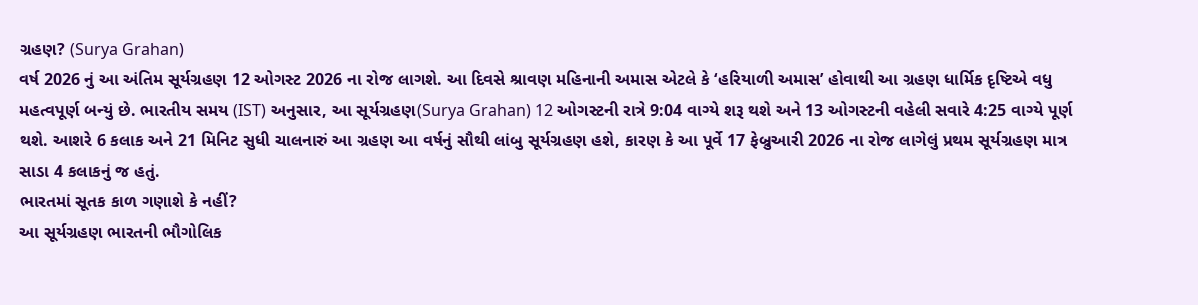ગ્રહણ? (Surya Grahan)
વર્ષ 2026 નું આ અંતિમ સૂર્યગ્રહણ 12 ઓગસ્ટ 2026 ના રોજ લાગશે. આ દિવસે શ્રાવણ મહિનાની અમાસ એટલે કે ‘હરિયાળી અમાસ’ હોવાથી આ ગ્રહણ ધાર્મિક દૃષ્ટિએ વધુ મહત્વપૂર્ણ બન્યું છે. ભારતીય સમય (IST) અનુસાર, આ સૂર્યગ્રહણ(Surya Grahan) 12 ઓગસ્ટની રાત્રે 9:04 વાગ્યે શરૂ થશે અને 13 ઓગસ્ટની વહેલી સવારે 4:25 વાગ્યે પૂર્ણ થશે. આશરે 6 કલાક અને 21 મિનિટ સુધી ચાલનારું આ ગ્રહણ આ વર્ષનું સૌથી લાંબુ સૂર્યગ્રહણ હશે, કારણ કે આ પૂર્વે 17 ફેબ્રુઆરી 2026 ના રોજ લાગેલું પ્રથમ સૂર્યગ્રહણ માત્ર સાડા 4 કલાકનું જ હતું.
ભારતમાં સૂતક કાળ ગણાશે કે નહીં?
આ સૂર્યગ્રહણ ભારતની ભૌગોલિક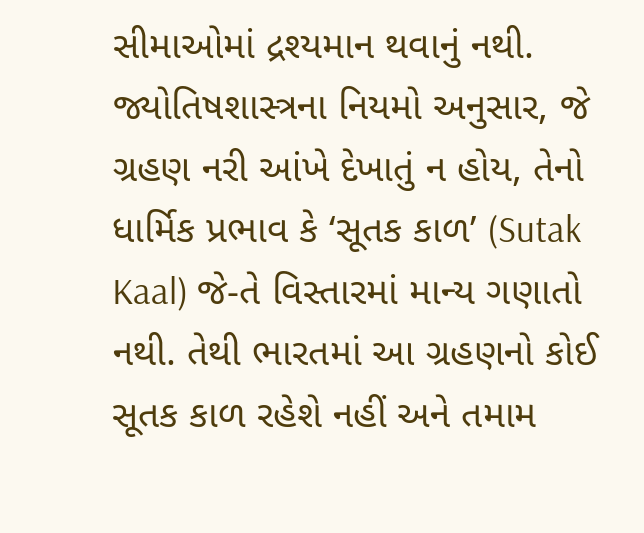સીમાઓમાં દ્રશ્યમાન થવાનું નથી. જ્યોતિષશાસ્ત્રના નિયમો અનુસાર, જે ગ્રહણ નરી આંખે દેખાતું ન હોય, તેનો ધાર્મિક પ્રભાવ કે ‘સૂતક કાળ’ (Sutak Kaal) જે-તે વિસ્તારમાં માન્ય ગણાતો નથી. તેથી ભારતમાં આ ગ્રહણનો કોઈ સૂતક કાળ રહેશે નહીં અને તમામ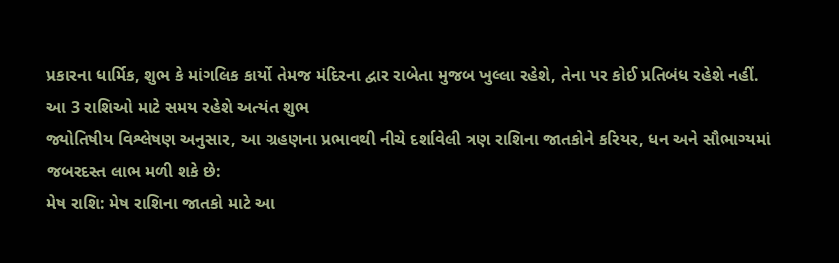પ્રકારના ધાર્મિક, શુભ કે માંગલિક કાર્યો તેમજ મંદિરના દ્વાર રાબેતા મુજબ ખુલ્લા રહેશે, તેના પર કોઈ પ્રતિબંધ રહેશે નહીં.
આ 3 રાશિઓ માટે સમય રહેશે અત્યંત શુભ
જ્યોતિષીય વિશ્લેષણ અનુસાર, આ ગ્રહણના પ્રભાવથી નીચે દર્શાવેલી ત્રણ રાશિના જાતકોને કરિયર, ધન અને સૌભાગ્યમાં જબરદસ્ત લાભ મળી શકે છે:
મેષ રાશિ: મેષ રાશિના જાતકો માટે આ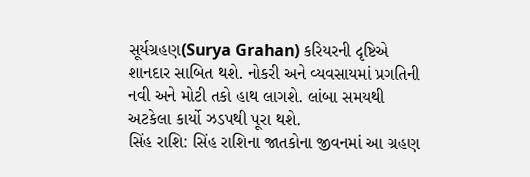સૂર્યગ્રહણ(Surya Grahan) કરિયરની દૃષ્ટિએ શાનદાર સાબિત થશે. નોકરી અને વ્યવસાયમાં પ્રગતિની નવી અને મોટી તકો હાથ લાગશે. લાંબા સમયથી અટકેલા કાર્યો ઝડપથી પૂરા થશે.
સિંહ રાશિ: સિંહ રાશિના જાતકોના જીવનમાં આ ગ્રહણ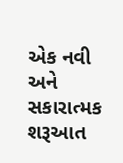એક નવી અને સકારાત્મક શરૂઆત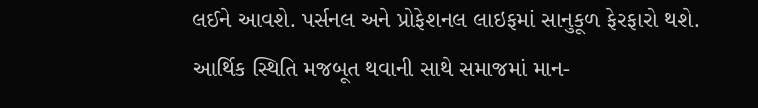લઈને આવશે. પર્સનલ અને પ્રોફેશનલ લાઇફમાં સાનુકૂળ ફેરફારો થશે. આર્થિક સ્થિતિ મજબૂત થવાની સાથે સમાજમાં માન-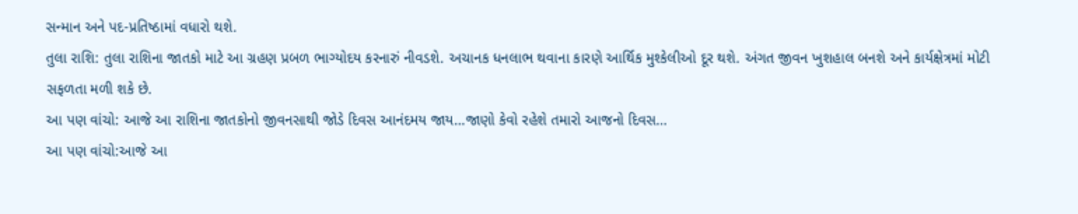સન્માન અને પદ-પ્રતિષ્ઠામાં વધારો થશે.
તુલા રાશિ: તુલા રાશિના જાતકો માટે આ ગ્રહણ પ્રબળ ભાગ્યોદય કરનારું નીવડશે. અચાનક ધનલાભ થવાના કારણે આર્થિક મુશ્કેલીઓ દૂર થશે. અંગત જીવન ખુશહાલ બનશે અને કાર્યક્ષેત્રમાં મોટી સફળતા મળી શકે છે.
આ પણ વાંચો: આજે આ રાશિના જાતકોનો જીવનસાથી જોડે દિવસ આનંદમય જાય…જાણો કેવો રહેશે તમારો આજનો દિવસ…
આ પણ વાંચો:આજે આ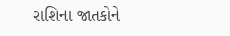રાશિના જાતકોને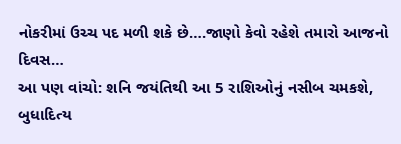નોકરીમાં ઉચ્ચ પદ મળી શકે છે….જાણો કેવો રહેશે તમારો આજનો દિવસ…
આ પણ વાંચો: શનિ જયંતિથી આ 5 રાશિઓનું નસીબ ચમકશે, બુધાદિત્ય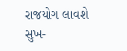રાજયોગ લાવશે સુખ-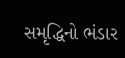સમૃદ્ધિનો ભંડાર